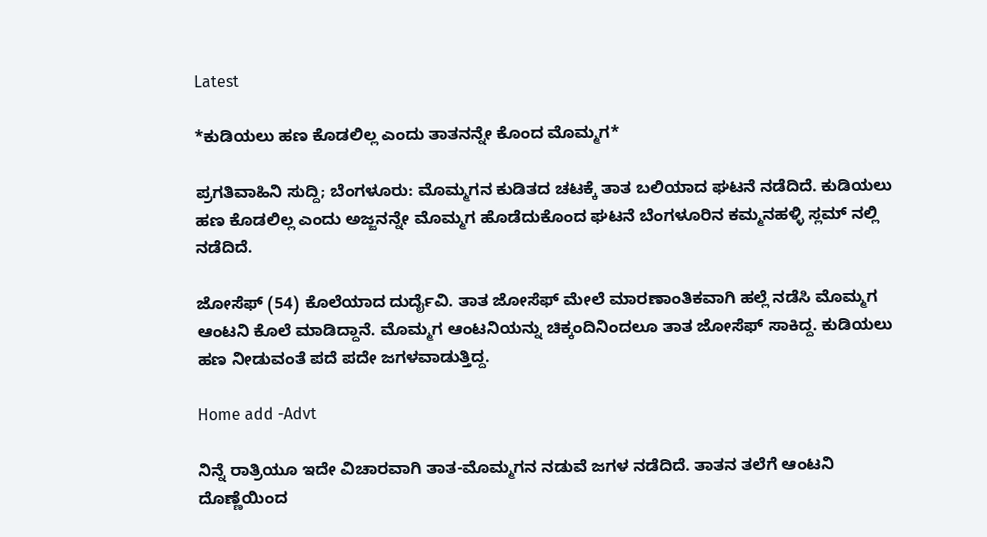Latest

*ಕುಡಿಯಲು ಹಣ ಕೊಡಲಿಲ್ಲ ಎಂದು ತಾತನನ್ನೇ ಕೊಂದ ಮೊಮ್ಮಗ*

ಪ್ರಗತಿವಾಹಿನಿ ಸುದ್ದಿ; ಬೆಂಗಳೂರು: ಮೊಮ್ಮಗನ ಕುಡಿತದ ಚಟಕ್ಕೆ ತಾತ ಬಲಿಯಾದ ಘಟನೆ ನಡೆದಿದೆ. ಕುಡಿಯಲು ಹಣ ಕೊಡಲಿಲ್ಲ ಎಂದು ಅಜ್ಜನನ್ನೇ ಮೊಮ್ಮಗ ಹೊಡೆದುಕೊಂದ ಘಟನೆ ಬೆಂಗಳೂರಿನ ಕಮ್ಮನಹಳ್ಳಿ ಸ್ಲಮ್ ನಲ್ಲಿ ನಡೆದಿದೆ.

ಜೋಸೆಫ್ (54) ಕೊಲೆಯಾದ ದುರ್ದೈವಿ. ತಾತ ಜೋಸೆಫ್ ಮೇಲೆ ಮಾರಣಾಂತಿಕವಾಗಿ ಹಲ್ಲೆ ನಡೆಸಿ ಮೊಮ್ಮಗ ಆಂಟನಿ ಕೊಲೆ ಮಾಡಿದ್ದಾನೆ. ಮೊಮ್ಮಗ ಆಂಟನಿಯನ್ನು ಚಿಕ್ಕಂದಿನಿಂದಲೂ ತಾತ ಜೋಸೆಫ್ ಸಾಕಿದ್ದ. ಕುಡಿಯಲು ಹಣ ನೀಡುವಂತೆ ಪದೆ ಪದೇ ಜಗಳವಾಡುತ್ತಿದ್ದ.

Home add -Advt

ನಿನ್ನೆ ರಾತ್ರಿಯೂ ಇದೇ ವಿಚಾರವಾಗಿ ತಾತ-ಮೊಮ್ಮಗನ ನಡುವೆ ಜಗಳ ನಡೆದಿದೆ. ತಾತನ ತಲೆಗೆ ಆಂಟನಿ ದೊಣ್ಣೆಯಿಂದ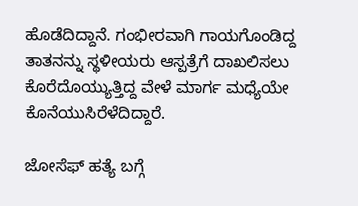ಹೊಡೆದಿದ್ದಾನೆ. ಗಂಭೀರವಾಗಿ ಗಾಯಗೊಂಡಿದ್ದ ತಾತನನ್ನು ಸ್ಥಳೀಯರು ಆಸ್ಪತ್ರೆಗೆ ದಾಖಲಿಸಲು ಕೊರೆದೊಯ್ಯುತ್ತಿದ್ದ ವೇಳೆ ಮಾರ್ಗ ಮಧ್ಯೆಯೇ ಕೊನೆಯುಸಿರೆಳೆದಿದ್ದಾರೆ.

ಜೋಸೆಫ್ ಹತ್ಯೆ ಬಗ್ಗೆ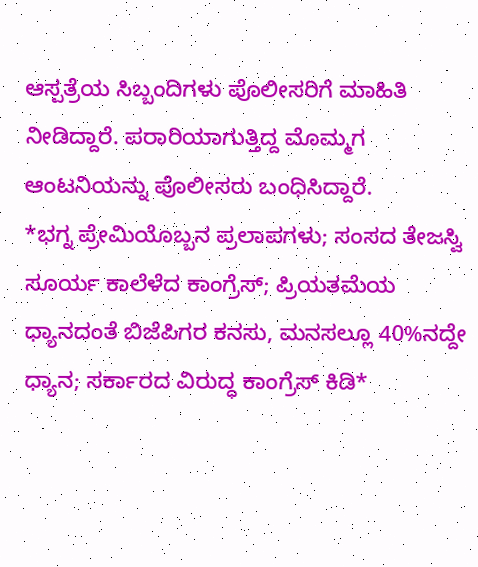ಆಸ್ಪತ್ರೆಯ ಸಿಬ್ಬಂದಿಗಳು ಪೊಲೀಸರಿಗೆ ಮಾಹಿತಿ ನೀಡಿದ್ದಾರೆ. ಪರಾರಿಯಾಗುತ್ತಿದ್ದ ಮೊಮ್ಮಗ ಆಂಟನಿಯನ್ನು ಪೊಲೀಸರು ಬಂಧಿಸಿದ್ದಾರೆ.
*ಭಗ್ನ ಪ್ರೇಮಿಯೊಬ್ಬನ ಪ್ರಲಾಪಗಳು; ಸಂಸದ ತೇಜಸ್ವಿ ಸೂರ್ಯ ಕಾಲೆಳೆದ ಕಾಂಗ್ರೆಸ್; ಪ್ರಿಯತಮೆಯ ಧ್ಯಾನದಂತೆ ಬಿಜೆಪಿಗರ ಕನಸು, ಮನಸಲ್ಲೂ 40%ನದ್ದೇ ಧ್ಯಾನ; ಸರ್ಕಾರದ ವಿರುದ್ಧ ಕಾಂಗ್ರೆಸ್ ಕಿಡಿ*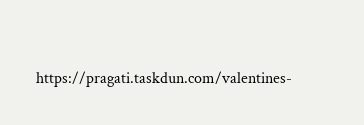https://pragati.taskdun.com/valentines-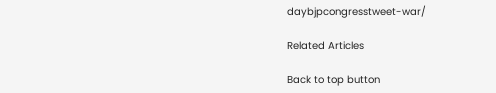daybjpcongresstweet-war/

Related Articles

Back to top button